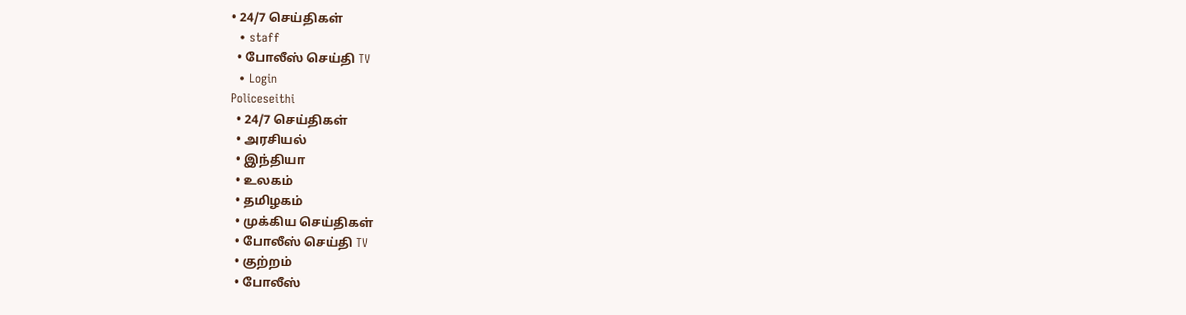• 24/7 செய்திகள்
  • staff
  • போலீஸ் செய்தி TV
  • Login
Policeseithi
  • 24/7 செய்திகள்
  • அரசியல்
  • இந்தியா
  • உலகம்
  • தமிழகம்
  • முக்கிய செய்திகள்
  • போலீஸ் செய்தி TV
  • குற்றம்
  • போலீஸ்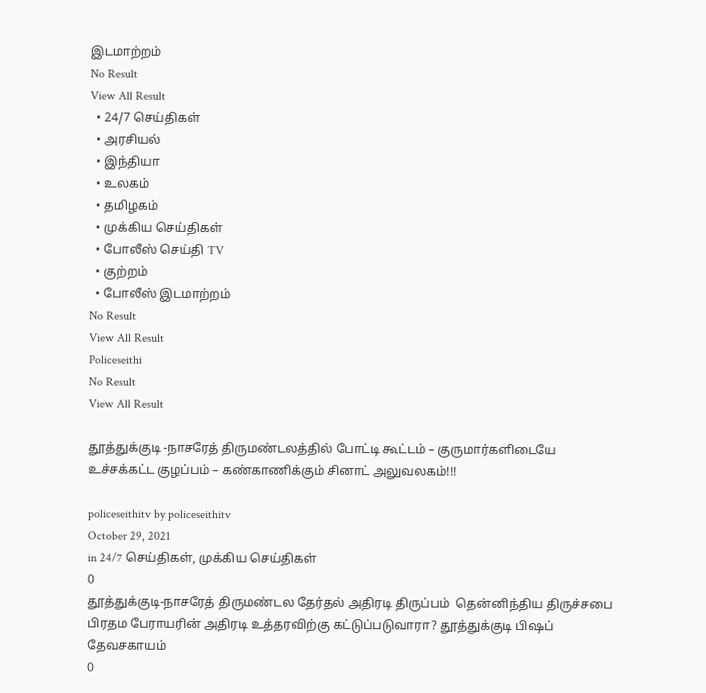இடமாற்றம்
No Result
View All Result
  • 24/7 செய்திகள்
  • அரசியல்
  • இந்தியா
  • உலகம்
  • தமிழகம்
  • முக்கிய செய்திகள்
  • போலீஸ் செய்தி TV
  • குற்றம்
  • போலீஸ் இடமாற்றம்
No Result
View All Result
Policeseithi
No Result
View All Result

தூத்துக்குடி -நாசரேத் திருமண்டலத்தில் போட்டி கூட்டம் – குருமார்களிடையே உச்சக்கட்ட குழப்பம் – கண்காணிக்கும் சினாட் அலுவலகம்!!!

policeseithitv by policeseithitv
October 29, 2021
in 24/7 செய்திகள், முக்கிய செய்திகள்
0
தூத்துக்குடி-நாசரேத் திருமண்டல தேர்தல் அதிரடி திருப்பம்  தென்னிந்திய திருச்சபை பிரதம பேராயரின் அதிரடி உத்தரவிற்கு கட்டுப்படுவாரா? தூத்துக்குடி பிஷப் தேவசகாயம்
0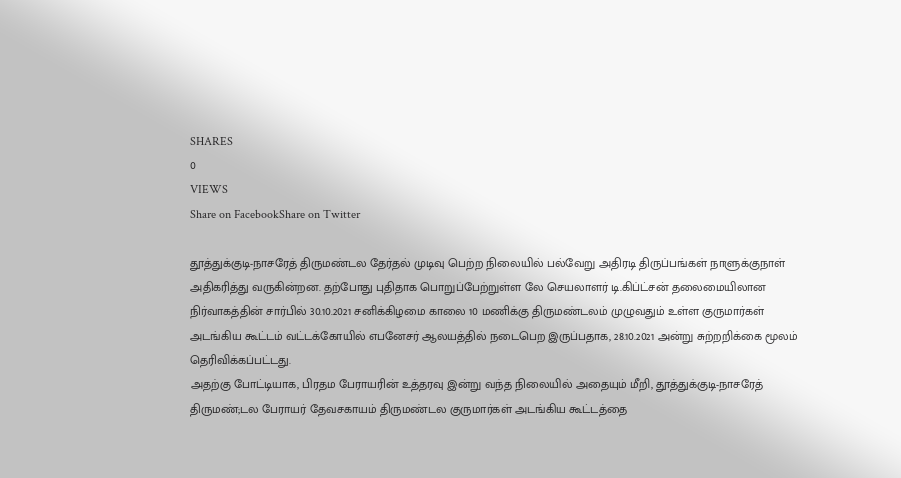SHARES
0
VIEWS
Share on FacebookShare on Twitter

தூத்துக்குடி-நாசரேத் திருமண்டல தேர்தல் முடிவு பெற்ற நிலையில் பல்வேறு அதிரடி திருப்பங்கள் நாளுக்குநாள் அதிகரித்து வருகின்றன. தற்போது புதிதாக பொறுப்பேற்றுள்ள லே செயலாளர் டி.கிப்ட்சன் தலைமையிலான நிர்வாகத்தின் சார்பில் 30.10.2021 சனிக்கிழமை காலை 10 மணிக்கு திருமண்டலம் முழுவதும் உள்ள குருமார்கள் அடங்கிய கூட்டம் வட்டக்கோயில் எபனேசர் ஆலயத்தில் நடைபெற இருப்பதாக, 28.10.2021 அன்று சுற்றறிக்கை மூலம் தெரிவிக்கப்பட்டது.
அதற்கு போட்டியாக, பிரதம பேராயரின் உத்தரவு இன்று வந்த நிலையில் அதையும் மீறி, தூத்துக்குடி-நாசரேத் திருமண்;டல பேராயர் தேவசகாயம் திருமண்டல குருமார்கள் அடங்கிய கூட்டத்தை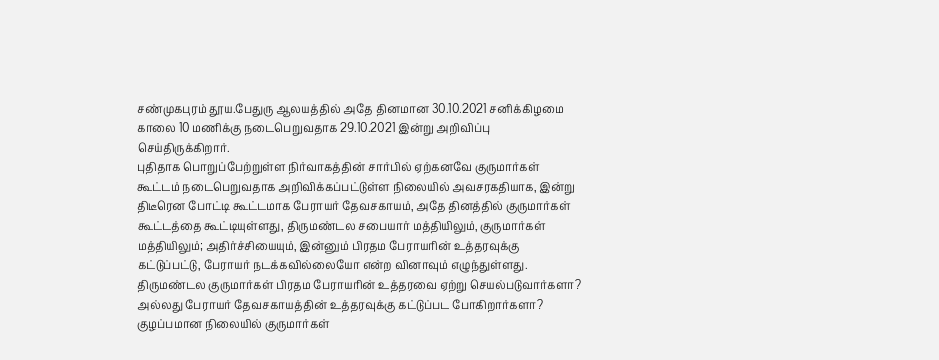சண்முகபுரம் தூய.பேதுரு ஆலயத்தில் அதே தினமான 30.10.2021 சனிக்கிழமை காலை 10 மணிக்கு நடைபெறுவதாக 29.10.2021 இன்று அறிவிப்பு செய்திருக்கிறார்.
புதிதாக பொறுப்பேற்றுள்ள நிர்வாகத்தின் சார்பில் ஏற்கனவே குருமார்கள் கூட்டம் நடைபெறுவதாக அறிவிக்கப்பட்டுள்ள நிலையில் அவசரகதியாக, இன்று திடீரென போட்டி கூட்டமாக பேராயர் தேவசகாயம், அதே தினத்தில் குருமார்கள் கூட்டத்தை கூட்டியுள்ளது, திருமண்டல சபையார் மத்தியிலும், குருமார்கள் மத்தியிலும்; அதிர்ச்சியையும், இன்னும் பிரதம பேராயரின் உத்தரவுக்கு கட்டுப்பட்டு, பேராயர் நடக்கவில்லையோ என்ற வினாவும் எழுந்துள்ளது.
திருமண்டல குருமார்கள் பிரதம பேராயரின் உத்தரவை ஏற்று செயல்படுவார்களா? அல்லது பேராயர் தேவசகாயத்தின் உத்தரவுக்கு கட்டுப்பட போகிறார்களா? குழப்பமான நிலையில் குருமார்கள்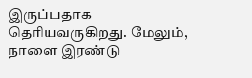இருப்பதாக தெரியவருகிறது. மேலும், நாளை இரண்டு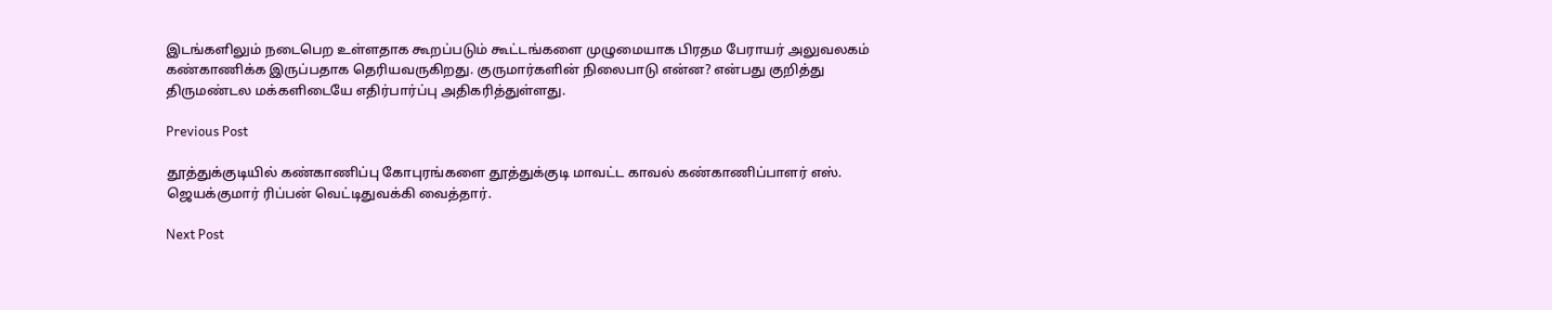இடங்களிலும் நடைபெற உள்ளதாக கூறப்படும் கூட்டங்களை முழுமையாக பிரதம பேராயர் அலுவலகம் கண்காணிக்க இருப்பதாக தெரியவருகிறது. குருமார்களின் நிலைபாடு என்ன? என்பது குறித்து திருமண்டல மக்களிடையே எதிர்பார்ப்பு அதிகரித்துள்ளது.

Previous Post

தூத்துக்குடியில் கண்காணிப்பு கோபுரங்களை தூத்துக்குடி மாவட்ட காவல் கண்காணிப்பாளர் எஸ். ஜெயக்குமார் ரிப்பன் வெட்டிதுவக்கி வைத்தார்.

Next Post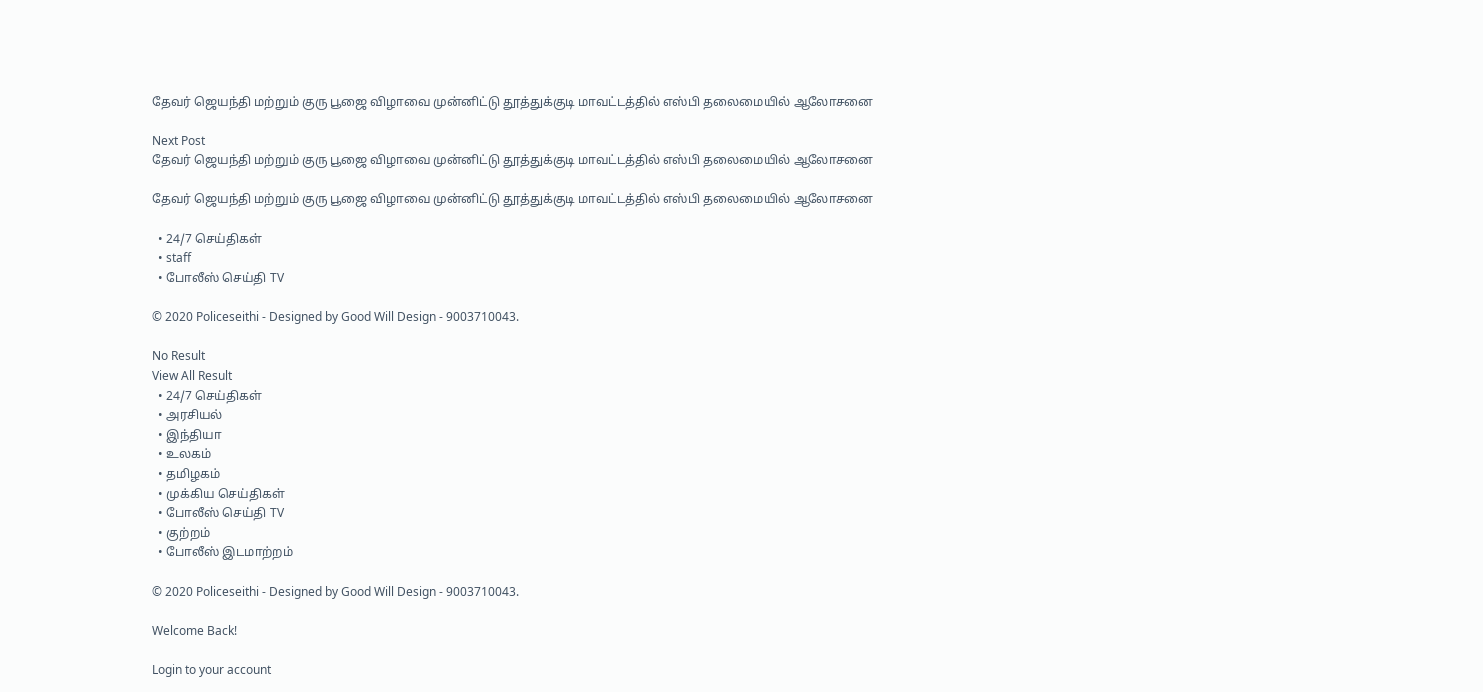தேவர் ஜெயந்தி மற்றும் குரு பூஜை விழாவை முன்னிட்டு தூத்துக்குடி மாவட்டத்தில் எஸ்‌பி தலைமையில் ஆலோசனை

Next Post
தேவர் ஜெயந்தி மற்றும் குரு பூஜை விழாவை முன்னிட்டு தூத்துக்குடி மாவட்டத்தில் எஸ்‌பி தலைமையில் ஆலோசனை

தேவர் ஜெயந்தி மற்றும் குரு பூஜை விழாவை முன்னிட்டு தூத்துக்குடி மாவட்டத்தில் எஸ்‌பி தலைமையில் ஆலோசனை

  • 24/7 செய்திகள்
  • staff
  • போலீஸ் செய்தி TV

© 2020 Policeseithi - Designed by Good Will Design - 9003710043.

No Result
View All Result
  • 24/7 செய்திகள்
  • அரசியல்
  • இந்தியா
  • உலகம்
  • தமிழகம்
  • முக்கிய செய்திகள்
  • போலீஸ் செய்தி TV
  • குற்றம்
  • போலீஸ் இடமாற்றம்

© 2020 Policeseithi - Designed by Good Will Design - 9003710043.

Welcome Back!

Login to your account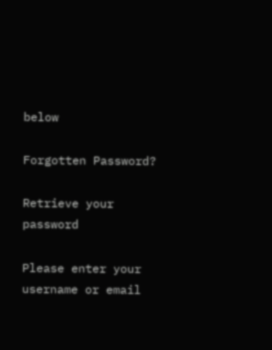below

Forgotten Password?

Retrieve your password

Please enter your username or email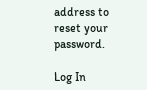address to reset your password.

Log In